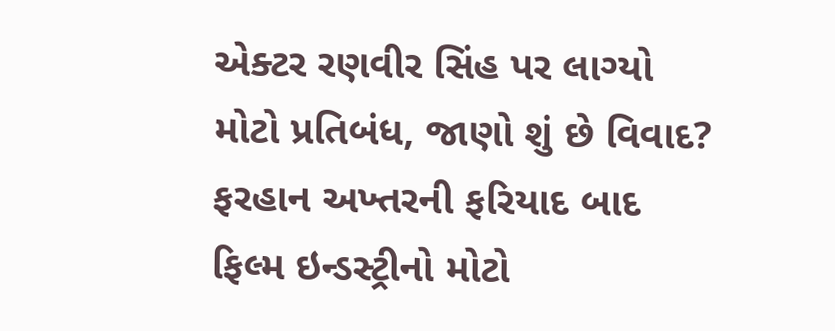એક્ટર રણવીર સિંહ પર લાગ્યો મોટો પ્રતિબંધ, જાણો શું છે વિવાદ?
ફરહાન અખ્તરની ફરિયાદ બાદ ફિલ્મ ઇન્ડસ્ટ્રીનો મોટો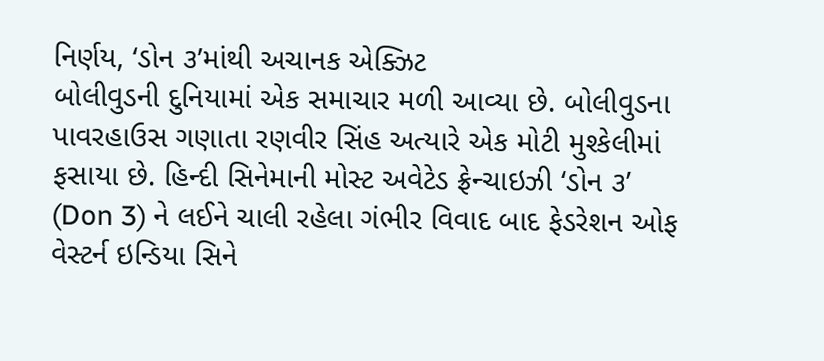નિર્ણય, ‘ડોન ૩’માંથી અચાનક એક્ઝિટ
બોલીવુડની દુનિયામાં એક સમાચાર મળી આવ્યા છે. બોલીવુડના પાવરહાઉસ ગણાતા રણવીર સિંહ અત્યારે એક મોટી મુશ્કેલીમાં ફસાયા છે. હિન્દી સિનેમાની મોસ્ટ અવેટેડ ફ્રેન્ચાઇઝી ‘ડોન ૩’ (Don 3) ને લઈને ચાલી રહેલા ગંભીર વિવાદ બાદ ફેડરેશન ઓફ વેસ્ટર્ન ઇન્ડિયા સિને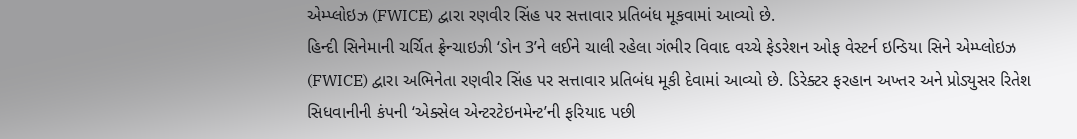એમ્પ્લોઇઝ (FWICE) દ્વારા રણવીર સિંહ પર સત્તાવાર પ્રતિબંધ મૂકવામાં આવ્યો છે.
હિન્દી સિનેમાની ચર્ચિત ફ્રેન્ચાઇઝી ‘ડોન 3’ને લઈને ચાલી રહેલા ગંભીર વિવાદ વચ્ચે ફેડરેશન ઓફ વેસ્ટર્ન ઇન્ડિયા સિને એમ્પ્લોઇઝ (FWICE) દ્વારા અભિનેતા રણવીર સિંહ પર સત્તાવાર પ્રતિબંધ મૂકી દેવામાં આવ્યો છે. ડિરેક્ટર ફરહાન અખ્તર અને પ્રોડ્યુસર રિતેશ સિધવાનીની કંપની ‘એક્સેલ એન્ટરટેઇનમેન્ટ’ની ફરિયાદ પછી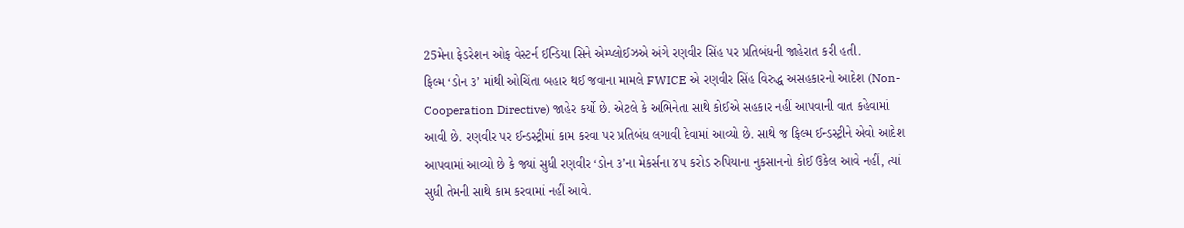25મેના ફેડરેશન ઓફ વેસ્ટર્ન ઈન્ડિયા સિને એમ્પ્લોઈઝએ અંગે રણવીર સિંહ પર પ્રતિબંધની જાહેરાત કરી હતી.
ફિલ્મ ‘ડોન ૩’ માંથી ઓચિંતા બહાર થઈ જવાના મામલે FWICE એ રણવીર સિંહ વિરુદ્ધ અસહકારનો આદેશ (Non-Cooperation Directive) જાહેર કર્યો છે. એટલે કે અભિનેતા સાથે કોઈએ સહકાર નહીં આપવાની વાત કહેવામાં આવી છે. રણવીર પર ઈન્ડસ્ટ્રીમાં કામ કરવા પર પ્રતિબંધ લગાવી દેવામાં આવ્યો છે. સાથે જ ફિલ્મ ઈન્ડસ્ટ્રીને એવો આદેશ આપવામાં આવ્યો છે કે જ્યાં સુધી રણવીર ‘ડોન ૩’ના મેકર્સના ૪૫ કરોડ રુપિયાના નુકસાનનો કોઈ ઉકેલ આવે નહીં, ત્યાં સુધી તેમની સાથે કામ કરવામાં નહીં આવે.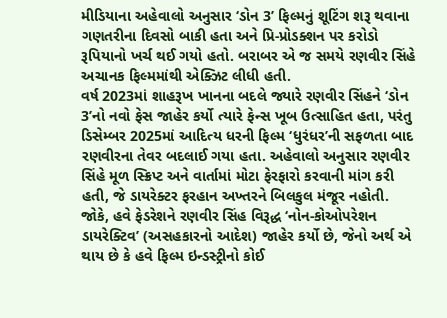મીડિયાના અહેવાલો અનુસાર ‘ડોન 3’ ફિલ્મનું શૂટિંગ શરૂ થવાના ગણતરીના દિવસો બાકી હતા અને પ્રિ-પ્રોડક્શન પર કરોડો રૂપિયાનો ખર્ચ થઈ ગયો હતો. બરાબર એ જ સમયે રણવીર સિંહે અચાનક ફિલ્મમાંથી એક્ઝિટ લીધી હતી.
વર્ષ 2023માં શાહરૂખ ખાનના બદલે જ્યારે રણવીર સિંહને ‘ડોન 3’નો નવો ફેસ જાહેર કર્યો ત્યારે ફેન્સ ખૂબ ઉત્સાહિત હતા, પરંતુ ડિસેમ્બર 2025માં આદિત્ય ધરની ફિલ્મ ‘ધુરંધર’ની સફળતા બાદ રણવીરના તેવર બદલાઈ ગયા હતા. અહેવાલો અનુસાર રણવીર સિંહે મૂળ સ્ક્રિપ્ટ અને વાર્તામાં મોટા ફેરફારો કરવાની માંગ કરી હતી, જે ડાયરેક્ટર ફરહાન અખ્તરને બિલકુલ મંજૂર નહોતી.
જોકે, હવે ફેડરેશને રણવીર સિંહ વિરૂદ્ધ ‘નોન-કોઓપરેશન ડાયરેક્ટિવ’ (અસહકારનો આદેશ) જાહેર કર્યો છે, જેનો અર્થ એ થાય છે કે હવે ફિલ્મ ઇન્ડસ્ટ્રીનો કોઈ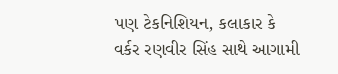પણ ટેકનિશિયન, કલાકાર કે વર્કર રણવીર સિંહ સાથે આગામી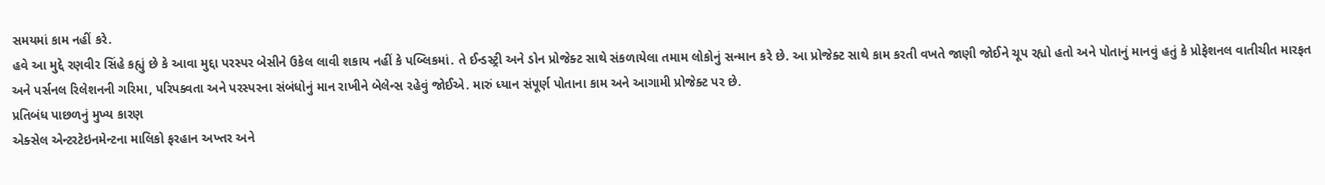સમયમાં કામ નહીં કરે.
હવે આ મુદ્દે રણવીર સિંહે કહ્યું છે કે આવા મુદ્દા પરસ્પર બેસીને ઉકેલ લાવી શકાય નહીં કે પબ્લિકમાં. તે ઈન્ડસ્ટ્રી અને ડોન પ્રોજેક્ટ સાથે સંકળાયેલા તમામ લોકોનું સન્માન કરે છે. આ પ્રોજેક્ટ સાથે કામ કરતી વખતે જાણી જોઈને ચૂપ રહ્યો હતો અને પોતાનું માનવું હતું કે પ્રોફેશનલ વાતીચીત મારફત અને પર્સનલ રિલેશનની ગરિમા, પરિપક્વતા અને પરસ્પરના સંબંધોનું માન રાખીને બેલેન્સ રહેવું જોઈએ. મારું ધ્યાન સંપૂર્ણ પોતાના કામ અને આગામી પ્રોજેક્ટ પર છે.
પ્રતિબંધ પાછળનું મુખ્ય કારણ
એક્સેલ એન્ટરટેઇનમેન્ટના માલિકો ફરહાન અખ્તર અને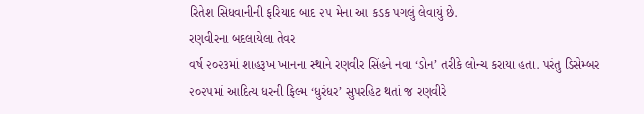રિતેશ સિધવાનીની ફરિયાદ બાદ ૨૫ મેના આ કડક પગલું લેવાયું છે.
રણવીરના બદલાયેલા તેવર
વર્ષ ૨૦૨૩માં શાહરૂખ ખાનના સ્થાને રણવીર સિંહને નવા ‘ડોન’ તરીકે લોન્ચ કરાયા હતા. પરંતુ ડિસેમ્બર ૨૦૨૫માં આદિત્ય ધરની ફિલ્મ ‘ધુરંધર’ સુપરહિટ થતાં જ રણવીરે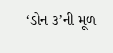‘ડોન ૩’ની મૂળ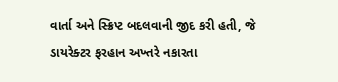વાર્તા અને સ્ક્રિપ્ટ બદલવાની જીદ કરી હતી, જે ડાયરેક્ટર ફરહાન અખ્તરે નકારતા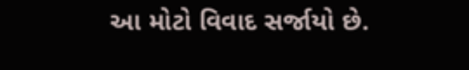આ મોટો વિવાદ સર્જાયો છે.